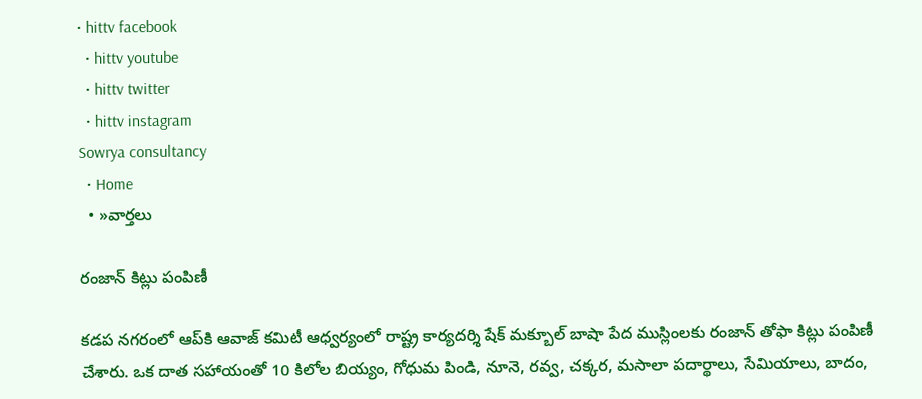• hittv facebook
  • hittv youtube
  • hittv twitter
  • hittv instagram
Sowrya consultancy
  • Home
  • »వార్తలు

రంజాన్ కిట్లు పంపిణీ

కడప నగరంలో ఆప్‌కి ఆవాజ్ కమిటీ ఆధ్వర్యంలో రాష్ట్ర కార్యదర్శి షేక్ మక్బూల్ బాషా పేద ముస్లింలకు రంజాన్ తోఫా కిట్లు పంపిణీ చేశారు. ఒక దాత సహాయంతో 10 కిలోల బియ్యం, గోధుమ పిండి, నూనె, రవ్వ, చక్కర, మసాలా పదార్థాలు, సేమియాలు, బాదం,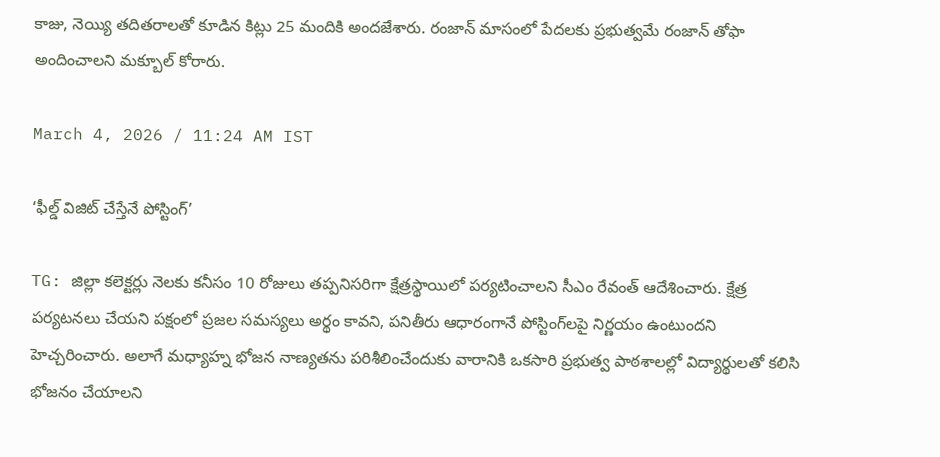కాజు, నెయ్యి తదితరాలతో కూడిన కిట్లు 25 మందికి అందజేశారు. రంజాన్ మాసంలో పేదలకు ప్రభుత్వమే రంజాన్ తోఫా అందించాలని మక్బూల్ కోరారు.

March 4, 2026 / 11:24 AM IST

‘ఫీల్డ్ విజిట్ చేస్తేనే పోస్టింగ్’

TG: జిల్లా కలెక్టర్లు నెలకు కనీసం 10 రోజులు తప్పనిసరిగా క్షేత్రస్థాయిలో పర్యటించాలని సీఎం రేవంత్ ఆదేశించారు. క్షేత్ర పర్యటనలు చేయని పక్షంలో ప్రజల సమస్యలు అర్థం కావని, పనితీరు ఆధారంగానే పోస్టింగ్‌లపై నిర్ణయం ఉంటుందని హెచ్చరించారు. అలాగే మధ్యాహ్న భోజన నాణ్యతను పరిశీలించేందుకు వారానికి ఒకసారి ప్రభుత్వ పాఠశాలల్లో విద్యార్థులతో కలిసి భోజనం చేయాలని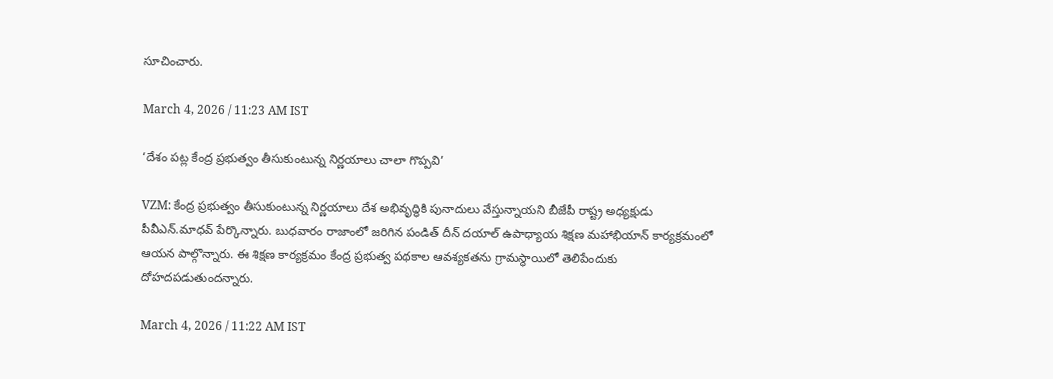సూచించారు.

March 4, 2026 / 11:23 AM IST

‘దేశం పట్ల కేంద్ర ప్రభుత్వం తీసుకుంటున్న నిర్ణయాలు చాలా గొప్పవి’

VZM: కేంద్ర ప్రభుత్వం తీసుకుంటున్న నిర్ణయాలు దేశ అభివృద్ధికి పునాదులు వేస్తున్నాయని బీజేపీ రాష్ట్ర అధ్యక్షుడు పీవీఎన్.మాధవ్ పేర్కొన్నారు. బుధవారం రాజాంలో జరిగిన పండిత్ దీన్ దయాల్‌ ఉపాధ్యాయ శిక్షణ మహాభియాన్‌ కార్యక్రమంలో ఆయన పాల్గొన్నారు. ఈ శిక్షణ కార్యక్రమం కేంద్ర ప్రభుత్వ పథకాల ఆవశ్యకతను గ్రామస్థాయిలో తెలిపేందుకు దోహదపడుతుందన్నారు.

March 4, 2026 / 11:22 AM IST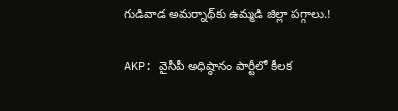గుడివాడ అమర్నాథ్‌కు ఉమ్మడి జిల్లా పగ్గాలు.!

AKP: వైసీపీ అధిష్ఠానం పార్టీలో కీలక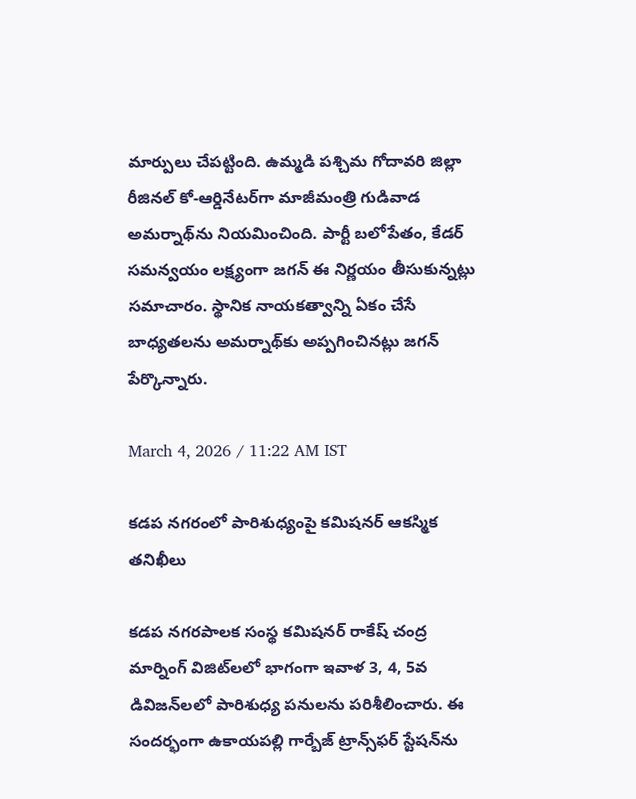మార్పులు చేపట్టింది. ఉమ్మడి పశ్చిమ గోదావరి జిల్లా రీజినల్ కో-ఆర్డినేటర్‌గా మాజీమంత్రి గుడివాడ అమర్నాథ్‌ను నియమించింది. పార్టీ బలోపేతం, కేడర్ సమన్వయం లక్ష్యంగా జగన్ ఈ నిర్ణయం తీసుకున్నట్లు సమాచారం. స్థానిక నాయకత్వాన్ని ఏకం చేసే బాధ్యతలను అమర్నాథ్‌కు అప్పగించినట్లు జగన్ పేర్కొన్నారు.

March 4, 2026 / 11:22 AM IST

కడప నగరంలో పారిశుధ్యంపై కమిషనర్ ఆకస్మిక తనిఖీలు

కడప నగరపాలక సంస్థ కమిషనర్ రాకేష్ చంద్ర మార్నింగ్ విజిట్‌లలో భాగంగా ఇవాళ 3, 4, 5వ డివిజన్‌లలో పారిశుధ్య పనులను పరిశీలించారు. ఈ సందర్భంగా ఉకాయపల్లి గార్బేజ్ ట్రాన్స్‌ఫర్ స్టేషన్‌ను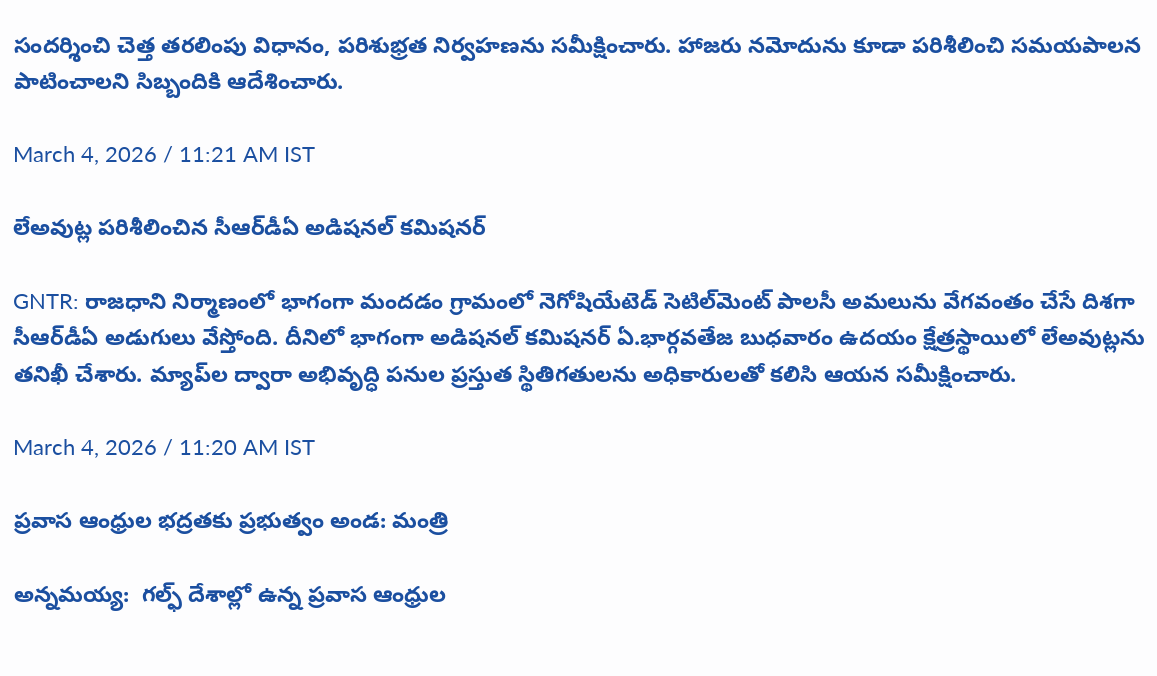సందర్శించి చెత్త తరలింపు విధానం, పరిశుభ్రత నిర్వహణను సమీక్షించారు. హాజరు నమోదును కూడా పరిశీలించి సమయపాలన పాటించాలని సిబ్బందికి ఆదేశించారు.

March 4, 2026 / 11:21 AM IST

లేఅవుట్ల పరిశీలించిన సీఆర్‌డీఏ అడిషనల్ కమిషనర్

GNTR: రాజధాని నిర్మాణంలో భాగంగా మందడం గ్రామంలో నెగోషియేటెడ్ సెటిల్‌మెంట్ పాలసీ అమలును వేగవంతం చేసే దిశగా సీఆర్‌డీఏ అడుగులు వేస్తోంది. దీనిలో భాగంగా అడిషనల్ కమిషనర్ ఏ.భార్గవతేజ బుధవారం ఉదయం క్షేత్రస్థాయిలో లేఅవుట్లను తనిఖీ చేశారు. మ్యాప్‌ల ద్వారా అభివృద్ధి పనుల ప్రస్తుత స్థితిగతులను అధికారులతో కలిసి ఆయన సమీక్షించారు.

March 4, 2026 / 11:20 AM IST

ప్రవాస ఆంధ్రుల భద్రతకు ప్రభుత్వం అండ: మంత్రి

అన్నమయ్య:  గల్ఫ్ దేశాల్లో ఉన్న ప్రవాస ఆంధ్రుల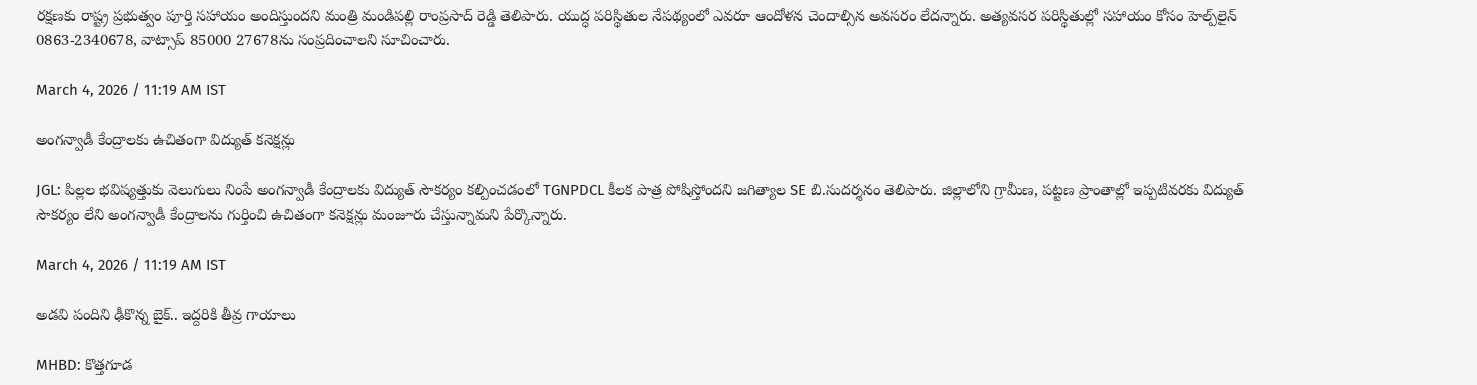రక్షణకు రాష్ట్ర ప్రభుత్వం పూర్తి సహాయం అందిస్తుందని మంత్రి మండిపల్లి రాంప్రసాద్ రెడ్డి తెలిపారు. యుద్ధ పరిస్థితుల నేపథ్యంలో ఎవరూ ఆందోళన చెందాల్సిన అవసరం లేదన్నారు. అత్యవసర పరిస్థితుల్లో సహాయం కోసం హెల్ప్‌లైన్ 0863-2340678, వాట్సాప్ 85000 27678ను సంప్రదించాలని సూచించారు.

March 4, 2026 / 11:19 AM IST

అంగన్వాడీ కేంద్రాలకు ఉచితంగా విద్యుత్ కనెక్షన్లు

JGL: పిల్లల భవిష్యత్తుకు వెలుగులు నింపే అంగన్వాడీ కేంద్రాలకు విద్యుత్ సౌకర్యం కల్పించడంలో TGNPDCL కీలక పాత్ర పోషిస్తోందని జగిత్యాల SE బి.సుదర్శనం తెలిపారు. జిల్లాలోని గ్రామీణ, పట్టణ ప్రాంతాల్లో ఇప్పటివరకు విద్యుత్ సౌకర్యం లేని అంగన్వాడీ కేంద్రాలను గుర్తించి ఉచితంగా కనెక్షన్లు మంజూరు చేస్తున్నామని పేర్కొన్నారు.

March 4, 2026 / 11:19 AM IST

అడవి పందిని ఢీకొన్న బైక్.. ఇద్దరికి తీవ్ర గాయాలు

MHBD: కొత్తగూడ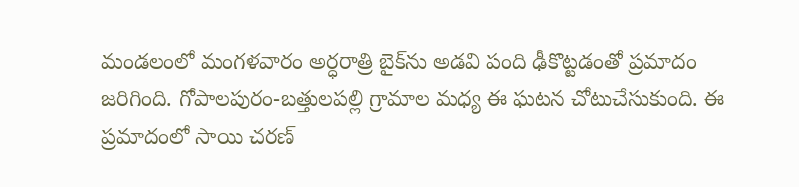మండలంలో మంగళవారం అర్ధరాత్రి బైక్‌ను అడవి పంది ఢీకొట్టడంతో ప్రమాదం జరిగింది. గోపాలపురం-బత్తులపల్లి గ్రామాల మధ్య ఈ ఘటన చోటుచేసుకుంది. ఈ ప్రమాదంలో సాయి చరణ్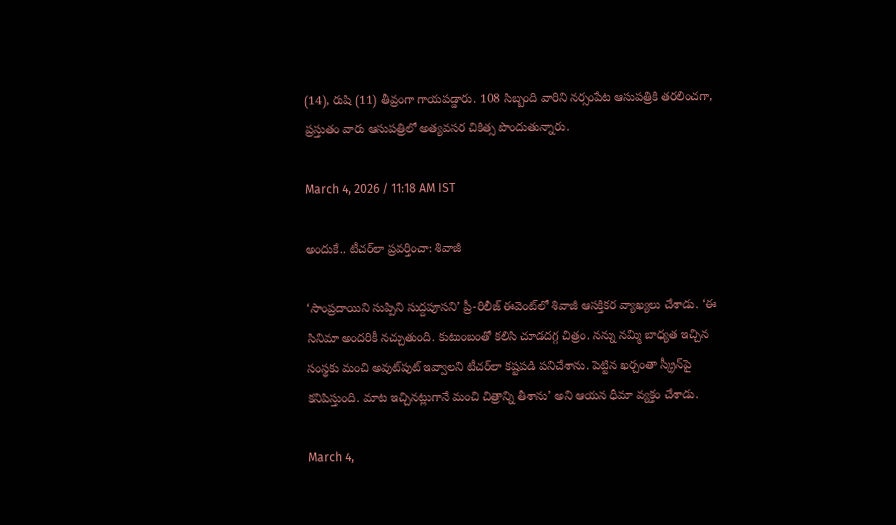(14), రుషి (11) తీవ్రంగా గాయపడ్డారు. 108 సిబ్బంది వారిని నర్సంపేట ఆసుపత్రికి తరలించగా, ప్రస్తుతం వారు ఆసుపత్రిలో అత్యవసర చికిత్స పొందుతున్నారు.

March 4, 2026 / 11:18 AM IST

అందుకే.. టీచర్‌లా ప్రవర్తించా: శివాజీ

‘సాంప్రదాయిని సుప్పిని సుద్దపూసని’ ప్రీ-రిలీజ్ ఈవెంట్‌లో శివాజీ ఆసక్తికర వ్యాఖ్యలు చేశాడు. ‘ఈ సినిమా అందరికీ నచ్చుతుంది. కుటుంబంతో కలిసి చూడదగ్గ చిత్రం. నన్ను నమ్మి బాధ్యత ఇచ్చిన సంస్థకు మంచి అవుట్‌పుట్ ఇవ్వాలని టీచర్‌లా కష్టపడి పనిచేశాను. పెట్టిన ఖర్చంతా స్క్రీన్‌పై కనిపిస్తుంది. మాట ఇచ్చినట్లుగానే మంచి చిత్రాన్ని తీశాను’ అని ఆయన ధీమా వ్యక్తం చేశాడు.

March 4,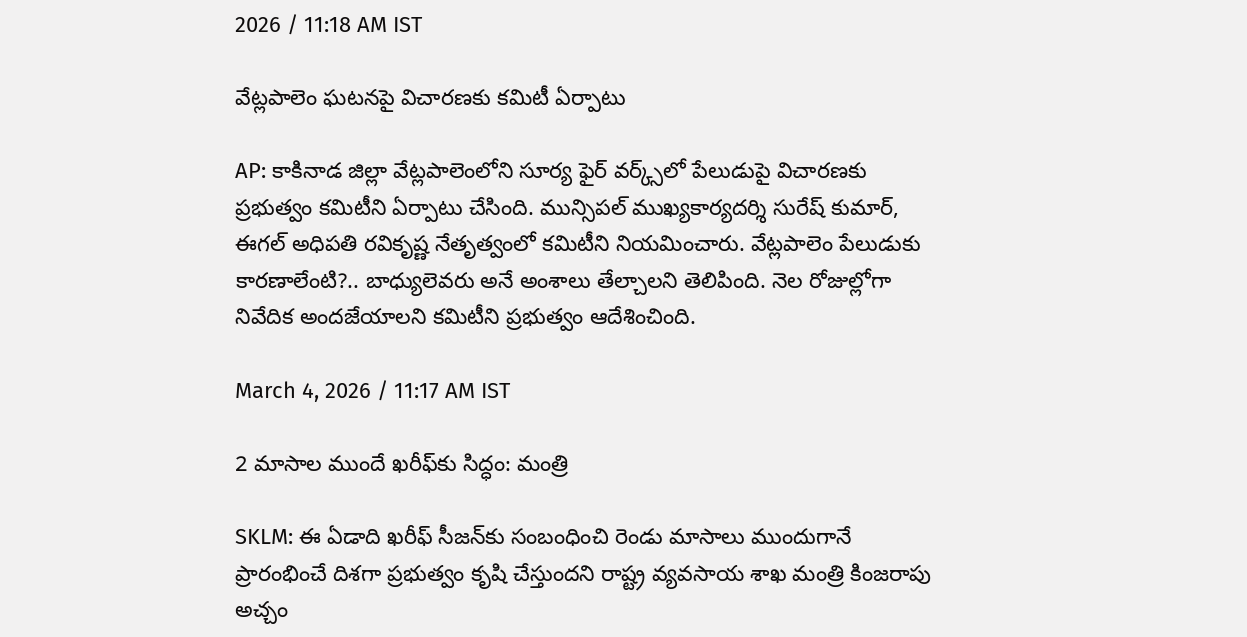2026 / 11:18 AM IST

వేట్లపాలెం ఘటనపై విచారణకు కమిటీ ఏర్పాటు

AP: కాకినాడ జిల్లా వేట్లపాలెంలోని సూర్య ఫైర్ వర్క్స్‌లో పేలుడుపై విచారణకు ప్రభుత్వం కమిటీని ఏర్పాటు చేసింది. మున్సిపల్ ముఖ్యకార్యదర్శి సురేష్ కుమార్, ఈగల్ అధిపతి రవికృష్ణ నేతృత్వంలో కమిటీని నియమించారు. వేట్లపాలెం పేలుడుకు కారణాలేంటి?.. బాధ్యులెవరు అనే అంశాలు తేల్చాలని తెలిపింది. నెల రోజుల్లోగా నివేదిక అందజేయాలని కమిటీని ప్రభుత్వం ఆదేశించింది.

March 4, 2026 / 11:17 AM IST

2 మాసాల ముందే ఖరీఫ్‌కు సిద్ధం: మంత్రి

SKLM: ఈ ఏడాది ఖరీఫ్ సీజన్‌కు సంబంధించి రెండు మాసాలు ముందుగానే ప్రారంభించే దిశగా ప్రభుత్వం కృషి చేస్తుందని రాష్ట్ర వ్యవసాయ శాఖ మంత్రి కింజరాపు అచ్చం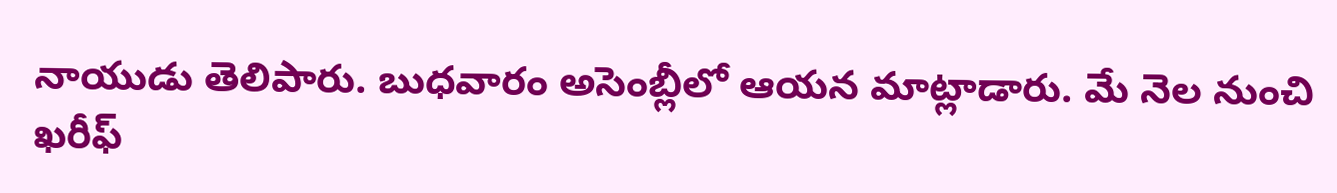నాయుడు తెలిపారు. బుధవారం అసెంబ్లీలో ఆయన మాట్లాడారు. మే నెల నుంచి ఖరీఫ్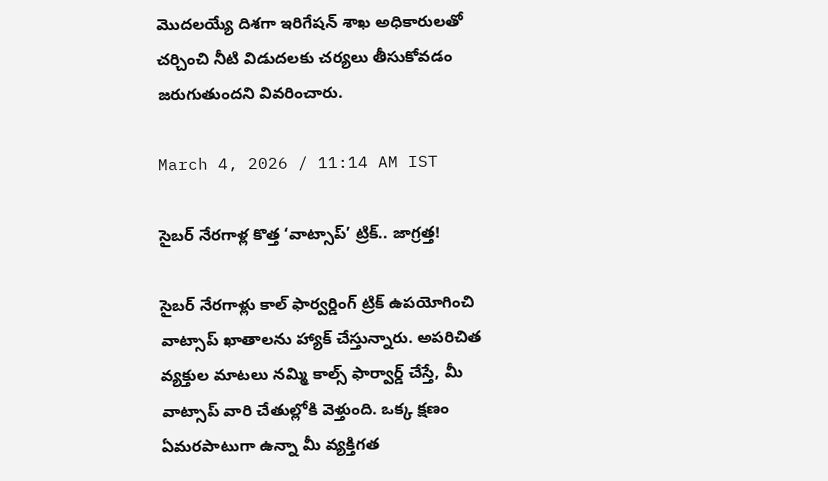మొదలయ్యే దిశగా ఇరిగేషన్ శాఖ అధికారులతో చర్చించి నీటి విడుదలకు చర్యలు తీసుకోవడం జరుగుతుందని వివరించారు.

March 4, 2026 / 11:14 AM IST

సైబర్ నేరగాళ్ల కొత్త ‘వాట్సాప్’ ట్రిక్.. జాగ్రత్త!

సైబర్ నేరగాళ్లు కాల్ ఫార్వర్డింగ్ ట్రిక్ ఉపయోగించి వాట్సాప్ ఖాతాలను హ్యాక్ చేస్తున్నారు. అపరిచిత వ్యక్తుల మాటలు నమ్మి కాల్స్ ఫార్వార్డ్ చేస్తే, మీ వాట్సాప్ వారి చేతుల్లోకి వెళ్తుంది. ఒక్క క్షణం ఏమరపాటుగా ఉన్నా మీ వ్యక్తిగత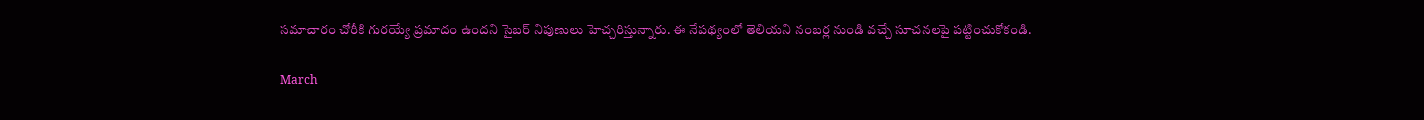సమాచారం చోరీకి గురయ్యే ప్రమాదం ఉందని సైబర్ నిపుణులు హెచ్చరిస్తున్నారు. ఈ నేపథ్యంలో తెలియని నంబర్ల నుండి వచ్చే సూచనలపై పట్టించుకోకండి.

March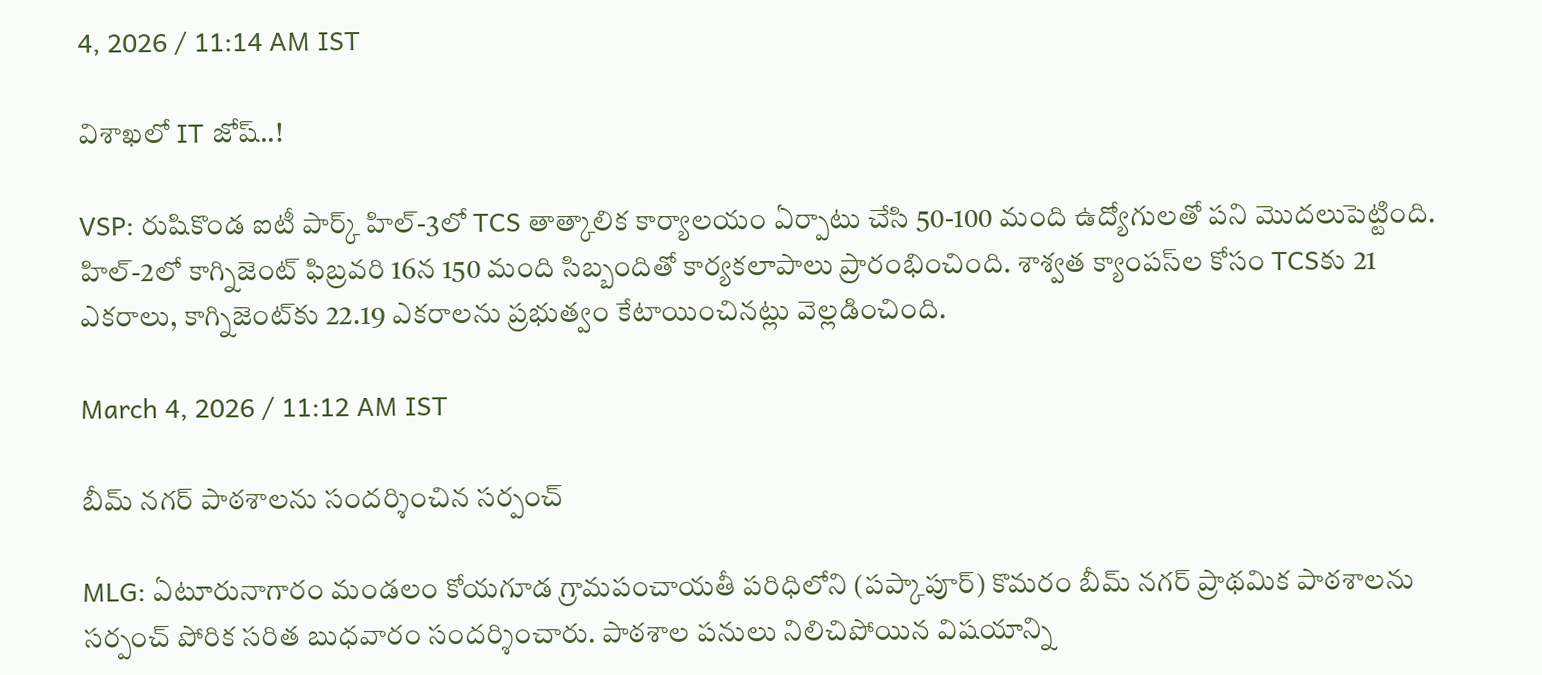4, 2026 / 11:14 AM IST

విశాఖలో IT జోష్..!

VSP: రుషికొండ ఐటీ పార్క్ హిల్-3లో TCS తాత్కాలిక కార్యాలయం ఏర్పాటు చేసి 50-100 మంది ఉద్యోగులతో పని మొదలుపెట్టింది. హిల్-2లో కాగ్నిజెంట్ ఫిబ్రవరి 16న 150 మంది సిబ్బందితో కార్యకలాపాలు ప్రారంభించింది. శాశ్వత క్యాంపస్‌ల కోసం TCSకు 21 ఎకరాలు, కాగ్నిజెంట్‌కు 22.19 ఎకరాలను ప్రభుత్వం కేటాయించినట్లు వెల్లడించింది.

March 4, 2026 / 11:12 AM IST

బీమ్ నగర్ పాఠశాలను సందర్శించిన సర్పంచ్

MLG: ఏటూరునాగారం మండలం కోయగూడ గ్రామపంచాయతీ పరిధిలోని (పప్కాపూర్) కొమరం బీమ్ నగర్ ప్రాథమిక పాఠశాలను సర్పంచ్ పోరిక సరిత బుధవారం సందర్శించారు. పాఠశాల పనులు నిలిచిపోయిన విషయాన్ని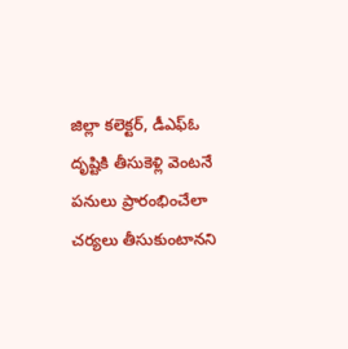జిల్లా కలెక్టర్, డీఎఫ్ఓ దృష్టికి తీసుకెళ్లి వెంటనే పనులు ప్రారంభించేలా చర్యలు తీసుకుంటానని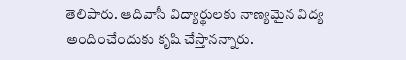తెలిపారు. ఆదివాసీ విద్యార్థులకు నాణ్యమైన విద్య అందించేందుకు కృషి చేస్తానన్నారు.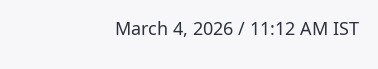March 4, 2026 / 11:12 AM IST